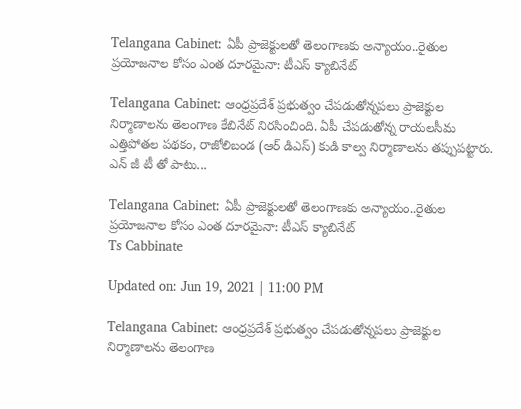Telangana Cabinet: ఏపీ ప్రాజెక్టుల‌తో తెలంగాణ‌కు అన్యాయం..రైతుల‌ ప్ర‌యోజ‌నాల కోసం ఎంత దూర‌మైనా: టీఎస్ క్యాబినేట్‌

Telangana Cabinet: ఆంధ్ర‌ప్ర‌దేశ్ ప్ర‌భుత్వం చేప‌డుతోన్న‌ప‌లు ప్రాజెక్టుల నిర్మాణాల‌ను తెలంగాణ కేబినేట్ నిర‌సించింది. ఏపీ చేప‌డుతోన్న రాయలసీమ ఎత్తిపోతల పథకం, రాజోలిబండ (ఆర్ డిఎస్) కుడి కాల్వ నిర్మాణాలను త‌ప్పుప‌ట్టారు. ఎన్ జీ టీ తో పాటు...

Telangana Cabinet: ఏపీ ప్రాజెక్టుల‌తో తెలంగాణ‌కు అన్యాయం..రైతుల‌ ప్ర‌యోజ‌నాల కోసం ఎంత దూర‌మైనా: టీఎస్ క్యాబినేట్‌
Ts Cabbinate

Updated on: Jun 19, 2021 | 11:00 PM

Telangana Cabinet: ఆంధ్ర‌ప్ర‌దేశ్ ప్ర‌భుత్వం చేప‌డుతోన్న‌ప‌లు ప్రాజెక్టుల నిర్మాణాల‌ను తెలంగాణ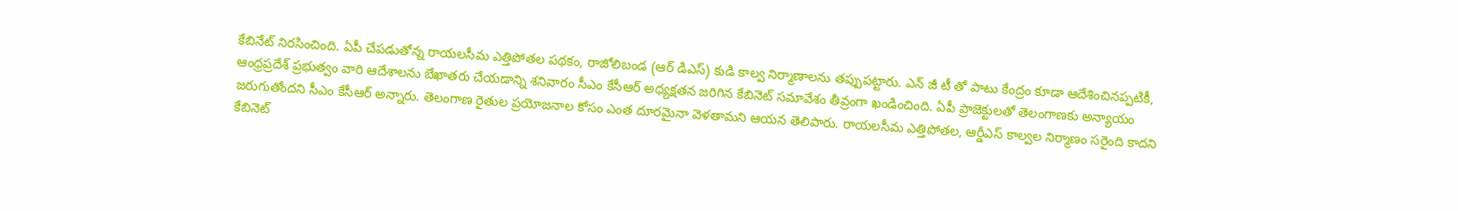కేబినేట్ నిర‌సించింది. ఏపీ చేప‌డుతోన్న రాయలసీమ ఎత్తిపోతల పథకం, రాజోలిబండ (ఆర్ డిఎస్) కుడి కాల్వ నిర్మాణాలను త‌ప్పుప‌ట్టారు. ఎన్ జీ టీ తో పాటు కేంద్రం కూడా ఆదేశించినప్పటికీ, ఆంధ్రప్రదేశ్ ప్రభుత్వం వారి ఆదేశాలను బేఖాతరు చేయడాన్ని శ‌నివారం సీఎం కేసీఆర్ అధ్య‌క్ష‌త‌న జ‌రిగిన‌ కేబినెట్ స‌మావేశం తీవ్రంగా ఖండించింది. ఏపీ ప్రాజెక్టులతో తెలంగాణకు అన్యాయం జరుగుతోందని సీఎం కేసీఆర్ అన్నారు. తెలంగాణ రైతుల‌ ప్రయోజనాల కోసం ఎంత దూరమైనా వెళతామని ఆయన తెలిపారు. రాయలసీమ ఎత్తిపోతల, ఆర్డీఎస్‌ కాల్వల నిర్మాణం సరైంది కాదని కేబినెట్‌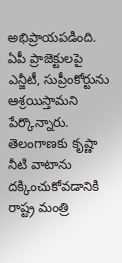అభిప్రాయపడింది. ఏపీ ప్రాజెక్టులపై ఎన్జీటీ, సుప్రీంకోర్టును ఆశ్రయిస్తామని పేర్కొన్నారు.
తెలంగాణ‌కు కృష్ణా నీటి వాటాను ద‌క్కించుకోవ‌డానికి రాష్ట్ర మంత్రి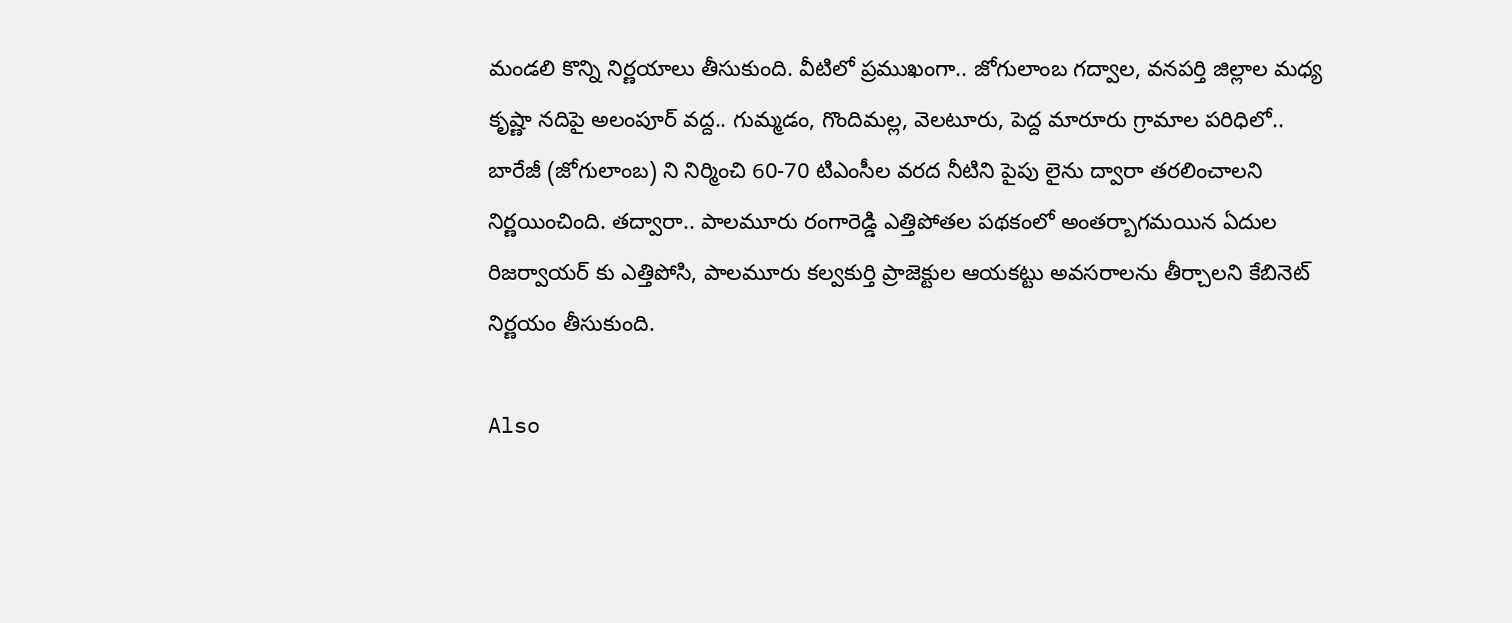మండ‌లి కొన్ని నిర్ణ‌యాలు తీసుకుంది. వీటిలో ప్ర‌ముఖంగా.. జోగులాంబ గద్వాల, వనపర్తి జిల్లాల మధ్య కృష్ణా నదిపై అలంపూర్ వద్ద.. గుమ్మడం, గొందిమల్ల, వెలటూరు, పెద్ద మారూరు గ్రామాల పరిధిలో.. బారేజీ (జోగులాంబ) ని నిర్మించి 60-70 టిఎంసీల వరద నీటిని పైపు లైను ద్వారా తరలించాలని నిర్ణయించింది. తద్వారా.. పాలమూరు రంగారెడ్డి ఎత్తిపోతల పథకంలో అంతర్బాగమయిన ఏదుల రిజర్వాయర్ కు ఎత్తిపోసి, పాలమూరు కల్వకుర్తి ప్రాజెక్టుల ఆయకట్టు అవసరాలను తీర్చాలని కేబినెట్ నిర్ణ‌యం తీసుకుంది.

Also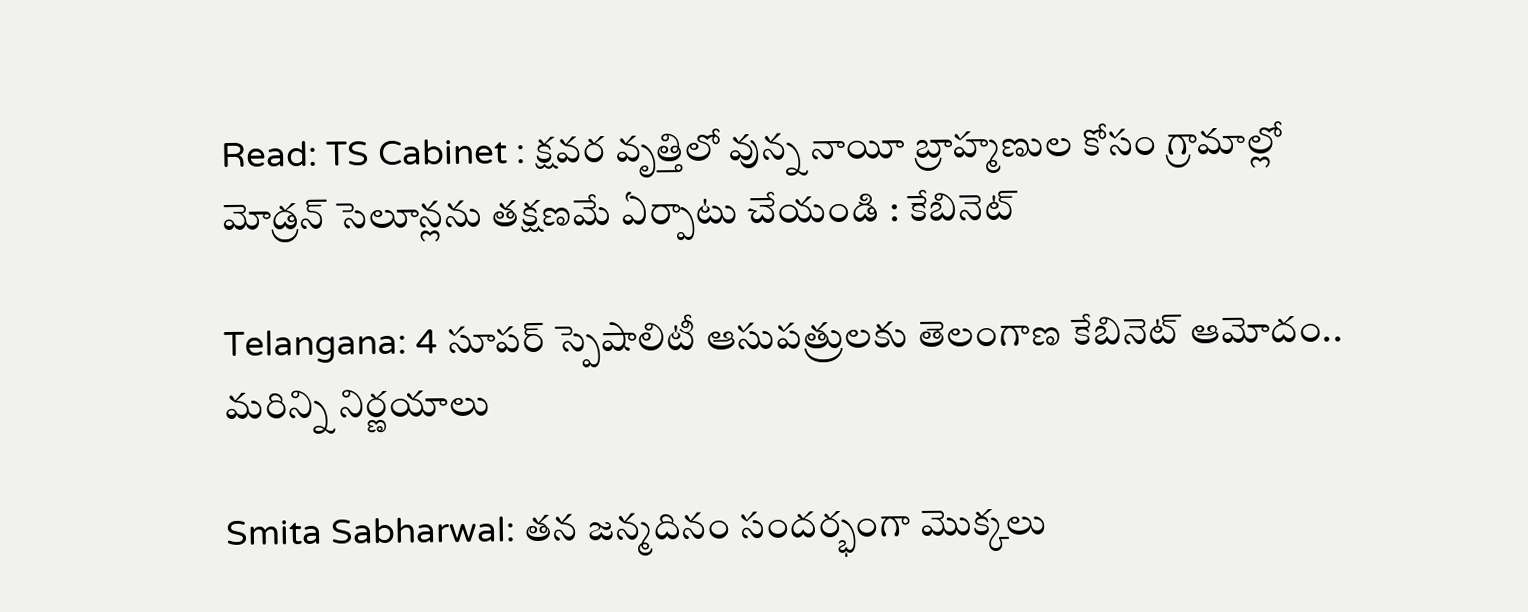Read: TS Cabinet : క్షవర వృత్తిలో వున్న నాయీ బ్రాహ్మణుల కోసం గ్రామాల్లో మోడ్రన్ సెలూన్లను తక్షణమే ఏర్పాటు చేయండి : కేబినెట్

Telangana: 4 సూపర్ స్పెషాలిటీ ఆసుపత్రులకు తెలంగాణ కేబినెట్ ఆమోదం.. మ‌రిన్ని నిర్ణ‌యాలు

Smita Sabharwal: తన జన్మదినం సందర్భంగా మొక్క‌లు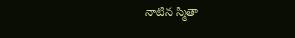నాటిన స్మితా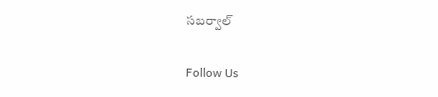సబర్వాల్

Follow Us